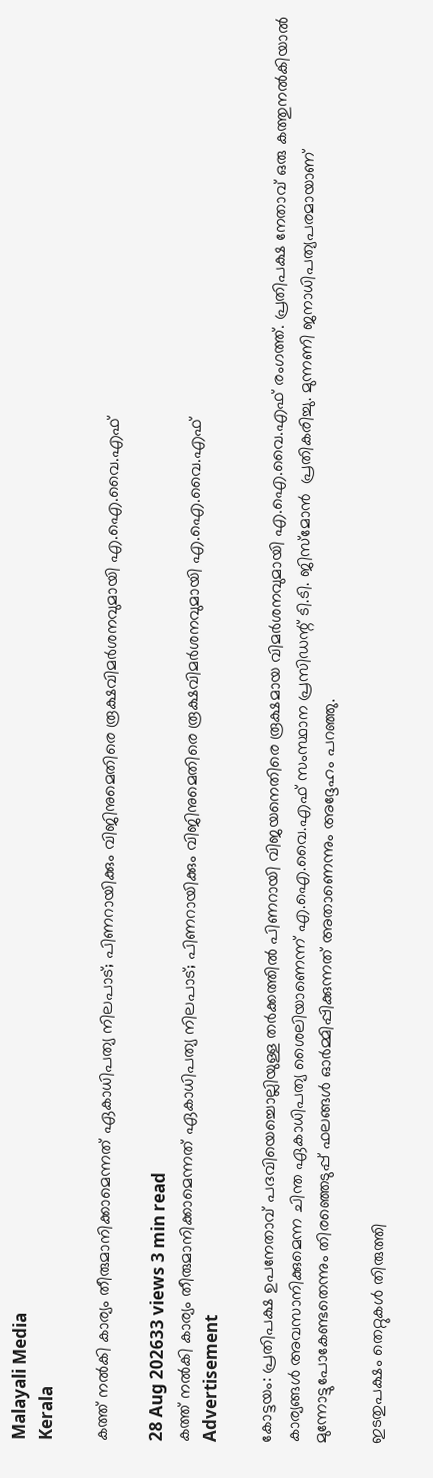Malayali Media
Kerala

കത്ത് നൽകി കാര്യം തീരുമാനിക്കാമെന്നത് ഏകാധിപത്യ നിലപാട്; പിണറായിക്കും വിജിനുമെതിരെ രൂക്ഷവിമർശനവുമായി എ.ഐ.വൈ.എഫ്

28 Aug 202633 views 3 min read
കത്ത് നൽകി കാര്യം തീരുമാനിക്കാമെന്നത് ഏകാധിപത്യ നിലപാട്; പിണറായിക്കും വിജിനുമെതിരെ രൂക്ഷവിമർശനവുമായി എ.ഐ.വൈ.എഫ്
Advertisement

കോട്ടയം: പ്രതിപക്ഷ ഉപനേതാവ് പദവിയെച്ചൊല്ലിയുള്ള തർക്കത്തിൽ പിണറായി വിജയനെതിരെ രൂക്ഷമായ വിമർശനവുമായി എ.ഐ.വൈ.എഫ് രംഗത്ത്. പ്രതിപക്ഷ നേതാവ് ഒരു കത്തുനൽകിയാൽ കാര്യങ്ങൾ അവസാനിക്കുമെന്ന ചിന്ത ഏകാധിപത്യ ശൈലിയാണെന്ന് എ.ഐ.വൈ.എഫ് സംസ്ഥാന പ്രസിഡന്റ് ടി.ടി. ജിസ്മോൻ  പ്രതികരിച്ചു. മുന്നണി ജനാധിപത്യപരമായാണ് മുന്നോട്ടുപോകേണ്ടതെന്നും തിരഞ്ഞെടുപ്പ് ഫലങ്ങൾ ഓർമ്മിപ്പിക്കുന്നത് അതാണെന്നും അദ്ദേഹം പറഞ്ഞു.

ഇടതുപക്ഷം തെറ്റുകൾ തിരുത്തി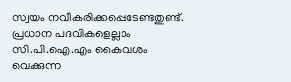സ്വയം നവീകരിക്കപ്പെടേണ്ടതുണ്ട്. പ്രധാന പദവികളെല്ലാം സി.പി.ഐ.എം കൈവശം വെക്കുന്ന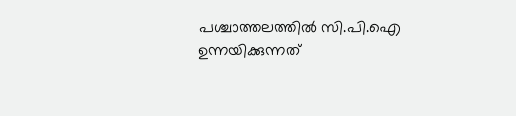പശ്ചാത്തലത്തിൽ സി.പി.ഐ ഉന്നയിക്കുന്നത്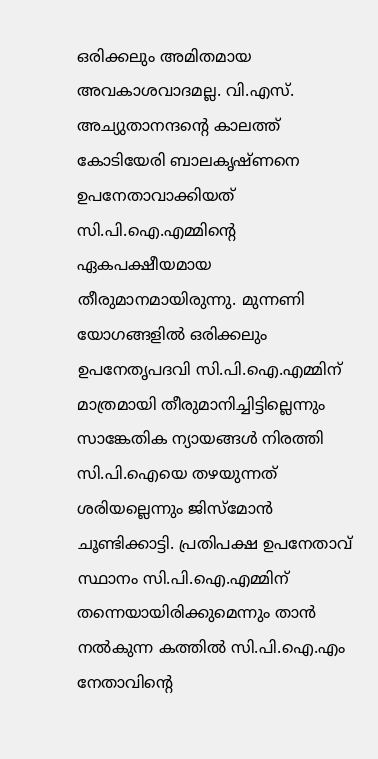ഒരിക്കലും അമിതമായ അവകാശവാദമല്ല. വി.എസ്. അച്യുതാനന്ദന്റെ കാലത്ത് കോടിയേരി ബാലകൃഷ്ണനെ ഉപനേതാവാക്കിയത് സി.പി.ഐ.എമ്മിന്റെ ഏകപക്ഷീയമായ തീരുമാനമായിരുന്നു. മുന്നണി യോഗങ്ങളിൽ ഒരിക്കലും ഉപനേതൃപദവി സി.പി.ഐ.എമ്മിന് മാത്രമായി തീരുമാനിച്ചിട്ടില്ലെന്നും സാങ്കേതിക ന്യായങ്ങൾ നിരത്തി സി.പി.ഐയെ തഴയുന്നത് ശരിയല്ലെന്നും ജിസ്മോൻ ചൂണ്ടിക്കാട്ടി. പ്രതിപക്ഷ ഉപനേതാവ് സ്ഥാനം സി.പി.ഐ.എമ്മിന് തന്നെയായിരിക്കുമെന്നും താൻ നൽകുന്ന കത്തിൽ സി.പി.ഐ.എം നേതാവിന്റെ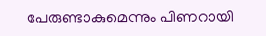പേരുണ്ടാകുമെന്നും പിണറായി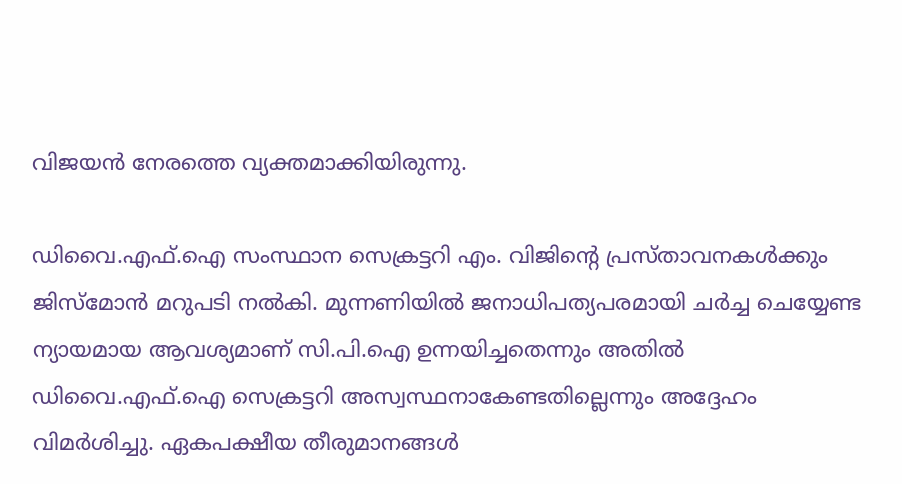വിജയൻ നേരത്തെ വ്യക്തമാക്കിയിരുന്നു.

ഡിവൈ.എഫ്.ഐ സംസ്ഥാന സെക്രട്ടറി എം. വിജിന്റെ പ്രസ്താവനകൾക്കും ജിസ്മോൻ മറുപടി നൽകി. മുന്നണിയിൽ ജനാധിപത്യപരമായി ചർച്ച ചെയ്യേണ്ട ന്യായമായ ആവശ്യമാണ് സി.പി.ഐ ഉന്നയിച്ചതെന്നും അതിൽ ഡിവൈ.എഫ്.ഐ സെക്രട്ടറി അസ്വസ്ഥനാകേണ്ടതില്ലെന്നും അദ്ദേഹം വിമർശിച്ചു. ഏകപക്ഷീയ തീരുമാനങ്ങൾ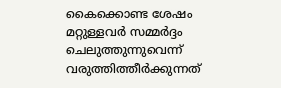കൈക്കൊണ്ട ശേഷം മറ്റുള്ളവർ സമ്മർദ്ദം ചെലുത്തുന്നുവെന്ന് വരുത്തിത്തീർക്കുന്നത്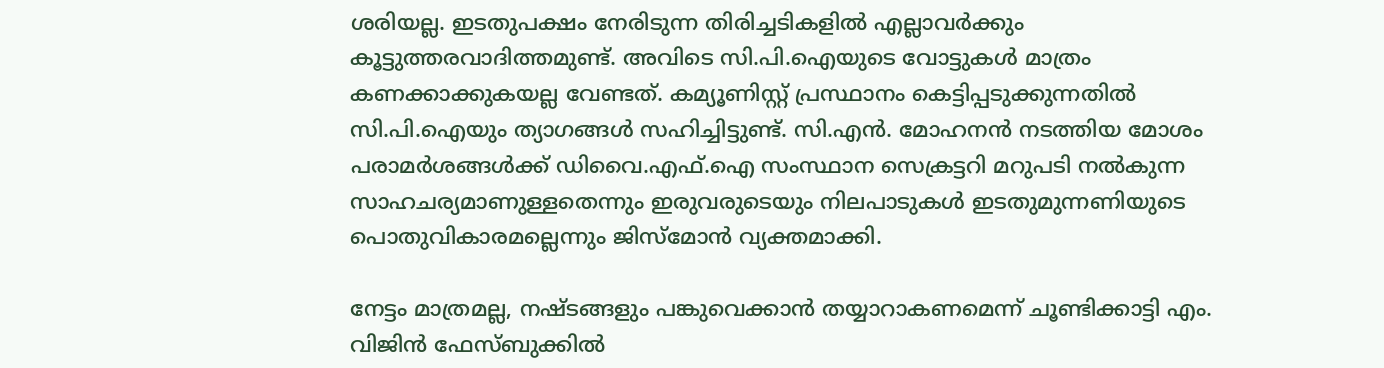ശരിയല്ല. ഇടതുപക്ഷം നേരിടുന്ന തിരിച്ചടികളിൽ എല്ലാവർക്കും കൂട്ടുത്തരവാദിത്തമുണ്ട്. അവിടെ സി.പി.ഐയുടെ വോട്ടുകൾ മാത്രം കണക്കാക്കുകയല്ല വേണ്ടത്. കമ്യൂണിസ്റ്റ് പ്രസ്ഥാനം കെട്ടിപ്പടുക്കുന്നതിൽ സി.പി.ഐയും ത്യാഗങ്ങൾ സഹിച്ചിട്ടുണ്ട്. സി.എൻ. മോഹനൻ നടത്തിയ മോശം പരാമർശങ്ങൾക്ക് ഡിവൈ.എഫ്.ഐ സംസ്ഥാന സെക്രട്ടറി മറുപടി നൽകുന്ന സാഹചര്യമാണുള്ളതെന്നും ഇരുവരുടെയും നിലപാടുകൾ ഇടതുമുന്നണിയുടെ പൊതുവികാരമല്ലെന്നും ജിസ്മോൻ വ്യക്തമാക്കി.

നേട്ടം മാത്രമല്ല, നഷ്ടങ്ങളും പങ്കുവെക്കാൻ തയ്യാറാകണമെന്ന് ചൂണ്ടിക്കാട്ടി എം. വിജിൻ ഫേസ്ബുക്കിൽ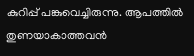കുറിപ്പ് പങ്കുവെച്ചിരുന്നു. ആപത്തിൽ തുണയാകാത്തവൻ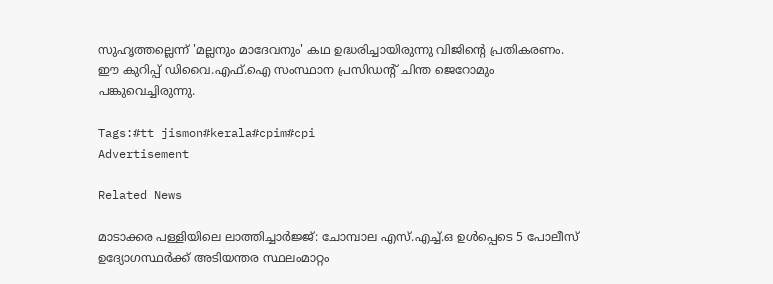സുഹൃത്തല്ലെന്ന് 'മല്ലനും മാദേവനും' കഥ ഉദ്ധരിച്ചായിരുന്നു വിജിന്റെ പ്രതികരണം. ഈ കുറിപ്പ് ഡിവൈ.എഫ്.ഐ സംസ്ഥാന പ്രസിഡന്റ് ചിന്ത ജെറോമും പങ്കുവെച്ചിരുന്നു.

Tags:#tt jismon#kerala#cpim#cpi
Advertisement

Related News

മാടാക്കര പള്ളിയിലെ ലാത്തിച്ചാർജ്ജ്: ചോമ്പാല എസ്.എച്ച്.ഒ ഉൾപ്പെടെ 5 പോലീസ് ഉദ്യോഗസ്ഥർക്ക് അടിയന്തര സ്ഥലംമാറ്റം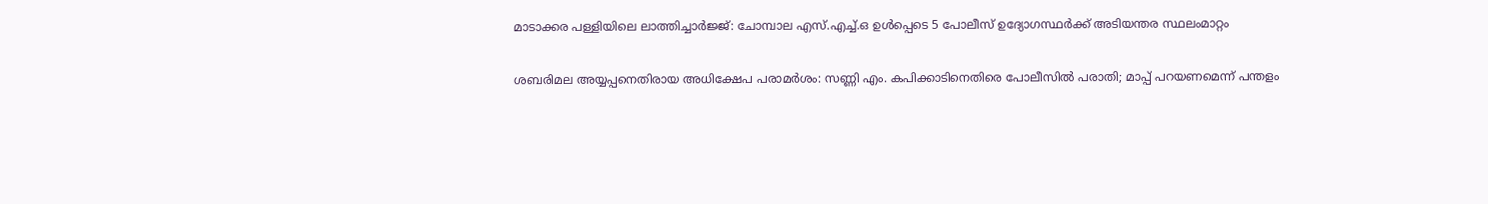മാടാക്കര പള്ളിയിലെ ലാത്തിച്ചാർജ്ജ്: ചോമ്പാല എസ്.എച്ച്.ഒ ഉൾപ്പെടെ 5 പോലീസ് ഉദ്യോഗസ്ഥർക്ക് അടിയന്തര സ്ഥലംമാറ്റം

ശബരിമല അയ്യപ്പനെതിരായ അധിക്ഷേപ പരാമർശം: സണ്ണി എം. കപിക്കാടിനെതിരെ പോലീസിൽ പരാതി; മാപ്പ് പറയണമെന്ന് പന്തളം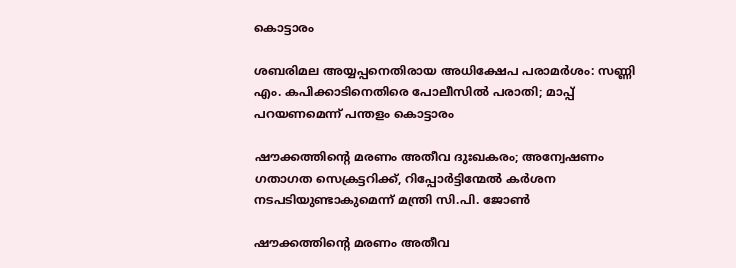കൊട്ടാരം

ശബരിമല അയ്യപ്പനെതിരായ അധിക്ഷേപ പരാമർശം: സണ്ണി എം. കപിക്കാടിനെതിരെ പോലീസിൽ പരാതി; മാപ്പ് പറയണമെന്ന് പന്തളം കൊട്ടാരം

ഷൗക്കത്തിന്റെ മരണം അതീവ ദുഃഖകരം; അന്വേഷണം ഗതാഗത സെക്രട്ടറിക്ക്, റിപ്പോർട്ടിന്മേൽ കർശന നടപടിയുണ്ടാകുമെന്ന് മന്ത്രി സി.പി. ജോൺ

ഷൗക്കത്തിന്റെ മരണം അതീവ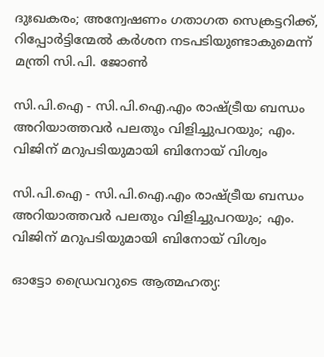ദുഃഖകരം; അന്വേഷണം ഗതാഗത സെക്രട്ടറിക്ക്, റിപ്പോർട്ടിന്മേൽ കർശന നടപടിയുണ്ടാകുമെന്ന് മന്ത്രി സി.പി. ജോൺ

സി.പി.ഐ - സി.പി.ഐ.എം രാഷ്ട്രീയ ബന്ധം അറിയാത്തവർ പലതും വിളിച്ചുപറയും; എം. വിജിന് മറുപടിയുമായി ബിനോയ് വിശ്വം

സി.പി.ഐ - സി.പി.ഐ.എം രാഷ്ട്രീയ ബന്ധം അറിയാത്തവർ പലതും വിളിച്ചുപറയും; എം. വിജിന് മറുപടിയുമായി ബിനോയ് വിശ്വം

ഓട്ടോ ഡ്രൈവറുടെ ആത്മഹത്യ: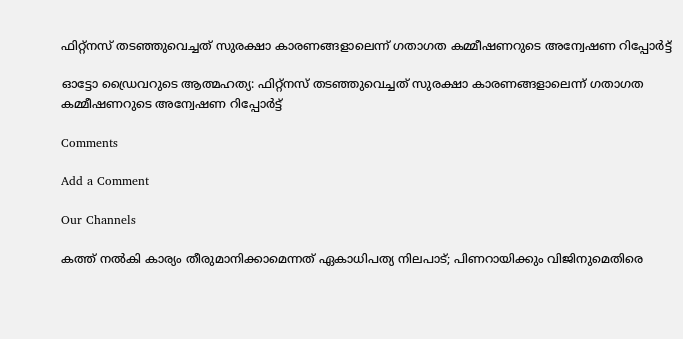ഫിറ്റ്നസ് തടഞ്ഞുവെച്ചത് സുരക്ഷാ കാരണങ്ങളാലെന്ന് ഗതാഗത കമ്മീഷണറുടെ അന്വേഷണ റിപ്പോർട്ട്

ഓട്ടോ ഡ്രൈവറുടെ ആത്മഹത്യ: ഫിറ്റ്നസ് തടഞ്ഞുവെച്ചത് സുരക്ഷാ കാരണങ്ങളാലെന്ന് ഗതാഗത കമ്മീഷണറുടെ അന്വേഷണ റിപ്പോർട്ട്

Comments

Add a Comment

Our Channels

കത്ത് നൽകി കാര്യം തീരുമാനിക്കാമെന്നത് ഏകാധിപത്യ നിലപാട്; പിണറായിക്കും വിജിനുമെതിരെ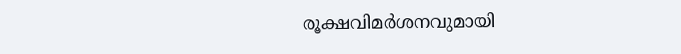രൂക്ഷവിമർശനവുമായി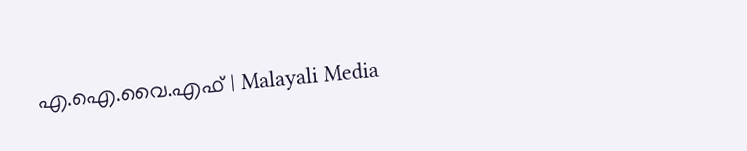എ.ഐ.വൈ.എഫ് | Malayali Media